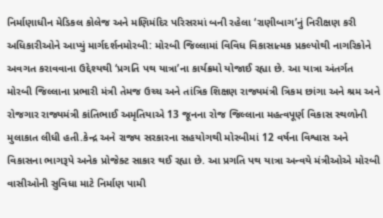નિર્માણાધીન મેડિકલ કોલેજ અને મણિમંદિર પરિસરમાં બની રહેલા ‘રાણીબાગ’નું નિરીક્ષણ કરી અધિકારીઓને આપ્યું માર્ગદર્શનમોરબી: મોરબી જિલ્લામાં વિવિધ વિકાસાત્મક પ્રકલ્પોથી નાગરિકોને અવગત કરાવવાના ઉદ્દેશ્યથી ‘પ્રગતિ પથ યાત્રા’ના કાર્યક્રમો યોજાઈ રહ્યા છે. આ યાત્રા અંતર્ગત મોરબી જિલ્લાના પ્રભારી મંત્રી તેમજ ઉચ્ચ અને તાંત્રિક શિક્ષણ રાજ્યમંત્રી ત્રિકમ છાંગા અને શ્રમ અને રોજગાર રાજ્યમંત્રી કાંતિભાઈ અમૃતિયાએ 13 જૂનના રોજ જિલ્લાના મહત્વપૂર્ણ વિકાસ સ્થળોની મુલાકાત લીધી હતી.કેન્દ્ર અને રાજ્ય સરકારના સહયોગથી મોરબીમાં 12 વર્ષના વિશ્વાસ અને વિકાસના ભાગરૂપે અનેક પ્રોજેક્ટ સાકાર થઈ રહ્યા છે. આ પ્રગતિ પથ યાત્રા અન્વયે મંત્રીઓએ મોરબી વાસીઓની સુવિધા માટે નિર્માણ પામી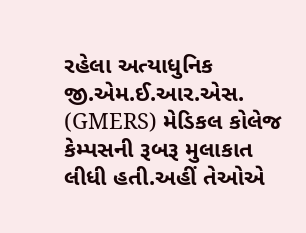રહેલા અત્યાધુનિક જી.એમ.ઈ.આર.એસ. (GMERS) મેડિકલ કોલેજ કેમ્પસની રૂબરૂ મુલાકાત લીધી હતી.અહીં તેઓએ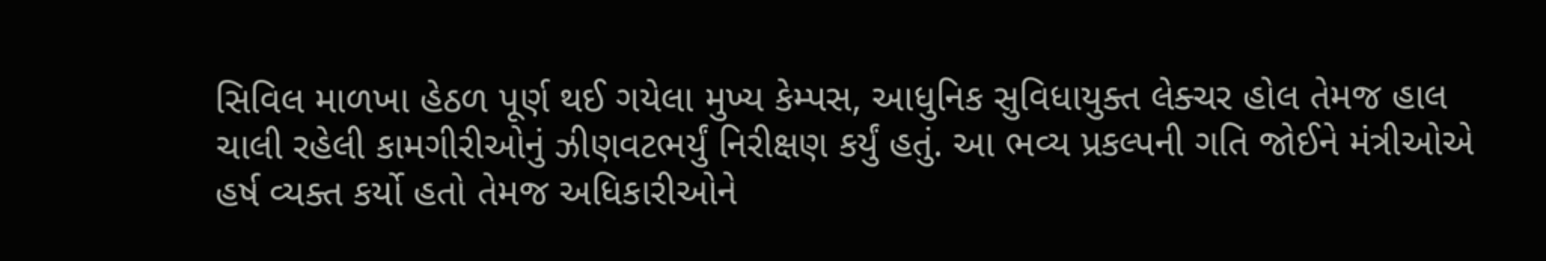સિવિલ માળખા હેઠળ પૂર્ણ થઈ ગયેલા મુખ્ય કેમ્પસ, આધુનિક સુવિધાયુક્ત લેક્ચર હોલ તેમજ હાલ ચાલી રહેલી કામગીરીઓનું ઝીણવટભર્યું નિરીક્ષણ કર્યું હતું. આ ભવ્ય પ્રકલ્પની ગતિ જોઈને મંત્રીઓએ હર્ષ વ્યક્ત કર્યો હતો તેમજ અધિકારીઓને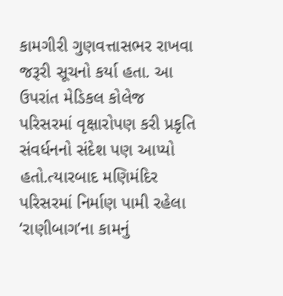કામગીરી ગુણવત્તાસભર રાખવા જરૂરી સૂચનો કર્યા હતા. આ ઉપરાંત મેડિકલ કોલેજ પરિસરમાં વૃક્ષારોપણ કરી પ્રકૃતિ સંવર્ધનનો સંદેશ પણ આપ્યો હતો.ત્યારબાદ મણિમંદિર પરિસરમાં નિર્માણ પામી રહેલા ‘રાણીબાગ’ના કામનું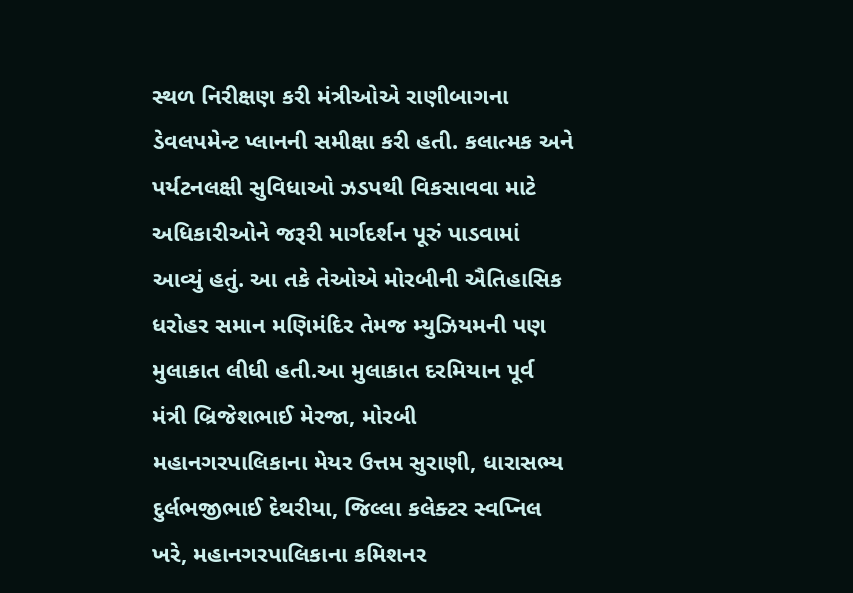સ્થળ નિરીક્ષણ કરી મંત્રીઓએ રાણીબાગના ડેવલપમેન્ટ પ્લાનની સમીક્ષા કરી હતી. કલાત્મક અને પર્યટનલક્ષી સુવિધાઓ ઝડપથી વિકસાવવા માટે અધિકારીઓને જરૂરી માર્ગદર્શન પૂરું પાડવામાં આવ્યું હતું. આ તકે તેઓએ મોરબીની ઐતિહાસિક ધરોહર સમાન મણિમંદિર તેમજ મ્યુઝિયમની પણ મુલાકાત લીધી હતી.આ મુલાકાત દરમિયાન પૂર્વ મંત્રી બ્રિજેશભાઈ મેરજા, મોરબી મહાનગરપાલિકાના મેયર ઉત્તમ સુરાણી, ધારાસભ્ય દુર્લભજીભાઈ દેથરીયા, જિલ્લા કલેક્ટર સ્વપ્નિલ ખરે, મહાનગરપાલિકાના કમિશનર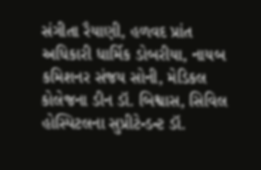સંગીતા રૈયાણી, હળવદ પ્રાંત અધિકારી ધાર્મિક ડોબરીયા, નાયબ કમિશનર સંજય સોની, મેડિકલ કોલેજના ડીન ડૉ. બિશ્વાસ, સિવિલ હોસ્પિટલના સુપ્રીટેન્ડન્ટ ડૉ.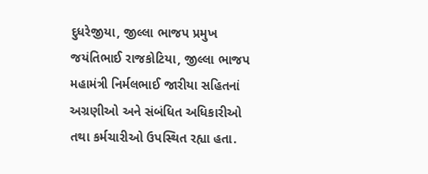દુધરેજીયા, જીલ્લા ભાજપ પ્રમુખ જયંતિભાઈ રાજકોટિયા, જીલ્લા ભાજપ મહામંત્રી નિર્મલભાઈ જારીયા સહિતનાં અગ્રણીઓ અને સંબંધિત અધિકારીઓ તથા કર્મચારીઓ ઉપસ્થિત રહ્યા હતા.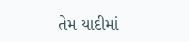તેમ યાદીમાં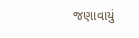જણાવાયું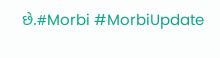છે.#Morbi #MorbiUpdate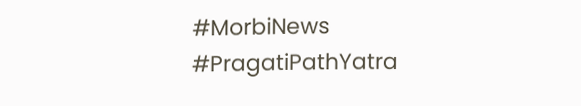#MorbiNews #PragatiPathYatra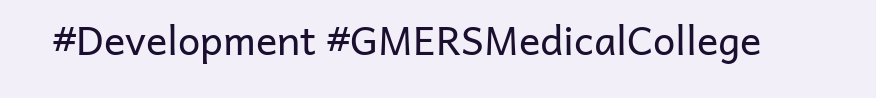#Development #GMERSMedicalCollege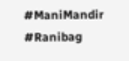#ManiMandir #Ranibag